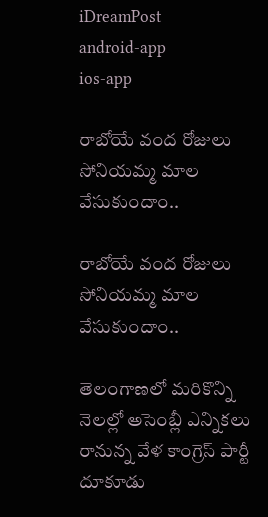iDreamPost
android-app
ios-app

రాబోయే వంద రోజులు సోనియమ్మ మాల వేసుకుందాం..

రాబోయే వంద రోజులు సోనియమ్మ మాల వేసుకుందాం..

తెలంగాణలో మరికొన్ని నెలల్లో అసెంబ్లీ ఎన్నికలు రానున్న వేళ కాంగ్రెస్ పార్టీ దూకూడు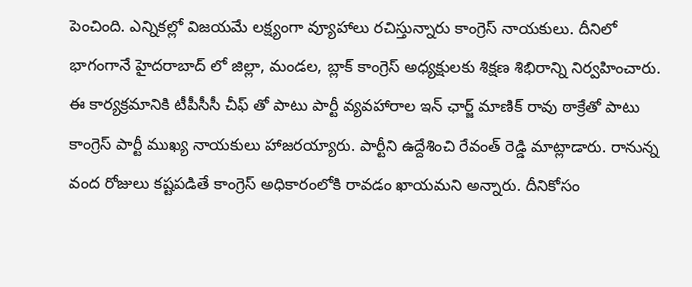పెంచింది. ఎన్నికల్లో విజయమే లక్ష్యంగా వ్యూహాలు రచిస్తున్నారు కాంగ్రెస్ నాయకులు. దీనిలో భాగంగానే హైదరాబాద్ లో జిల్లా, మండల, బ్లాక్ కాంగ్రెస్ అధ్యక్షులకు శిక్షణ శిభిరాన్ని నిర్వహించారు. ఈ కార్యక్రమానికి టీపీసీసీ చీఫ్ తో పాటు పార్టీ వ్యవహారాల ఇన్ ఛార్జ్ మాణిక్ రావు ఠాక్రేతో పాటు కాంగ్రెస్ పార్టీ ముఖ్య నాయకులు హాజరయ్యారు. పార్టీని ఉద్దేశించి రేవంత్ రెడ్డి మాట్లాడారు. రానున్న వంద రోజులు కష్టపడితే కాంగ్రెస్ అధికారంలోకి రావడం ఖాయమని అన్నారు. దీనికోసం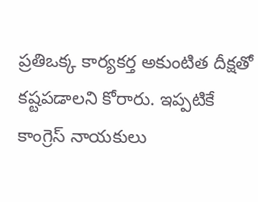ప్రతిఒక్క కార్యకర్త అకుంటిత దీక్షతో కష్టపడాలని కోరారు. ఇప్పటికే కాంగ్రెస్ నాయకులు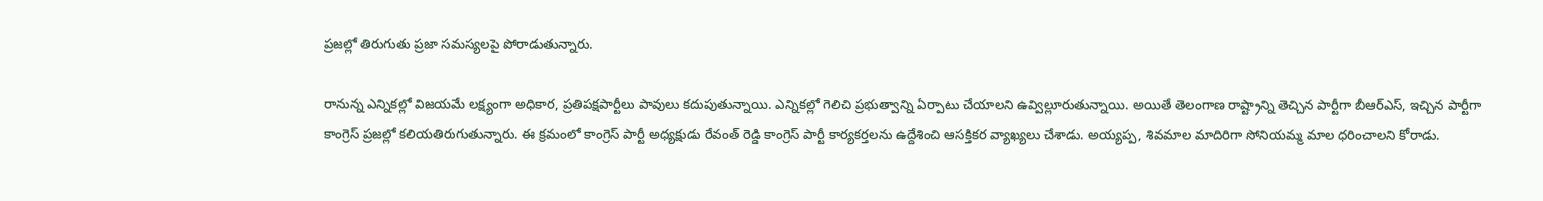ప్రజల్లో తిరుగుతు ప్రజా సమస్యలపై పోరాడుతున్నారు.

రానున్న ఎన్నికల్లో విజయమే లక్ష్యంగా అధికార, ప్రతిపక్షపార్టీలు పావులు కదుపుతున్నాయి. ఎన్నికల్లో గెలిచి ప్రభుత్వాన్ని ఏర్పాటు చేయాలని ఉవ్విల్లూరుతున్నాయి. అయితే తెలంగాణ రాష్ట్రాన్ని తెచ్చిన పార్టీగా బీఆర్ఎస్, ఇచ్చిన పార్టీగా కాంగ్రెస్ ప్రజల్లో కలియతిరుగుతున్నారు. ఈ క్రమంలో కాంగ్రెస్ పార్టీ అధ్యక్షుడు రేవంత్ రెడ్డి కాంగ్రెస్ పార్టీ కార్యకర్తలను ఉద్దేశించి ఆసక్తికర వ్యాఖ్యలు చేశాడు. అయ్యప్ప, శివమాల మాదిరిగా సోనియమ్మ మాల ధరించాలని కోరాడు.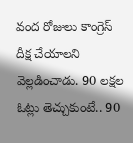వంద రోజులు కాంగ్రెస్ దీక్ష చేయాలని వెల్లడించాడు. 90 లక్షల ఓట్లు తెచ్చుకుంటే.. 90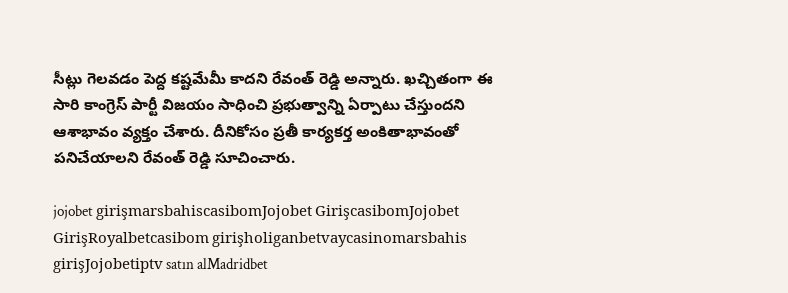సీట్లు గెలవడం పెద్ద కష్టమేమీ కాదని రేవంత్ రెడ్డి అన్నారు. ఖచ్చితంగా ఈ సారి కాంగ్రెస్ పార్టీ విజయం సాధించి ప్రభుత్వాన్ని ఏర్పాటు చేస్తుందని ఆశాభావం వ్యక్తం చేశారు. దీనికోసం ప్రతీ కార్యకర్త అంకితాభావంతో పనిచేయాలని రేవంత్ రెడ్డి సూచించారు.

jojobet girişmarsbahiscasibomJojobet GirişcasibomJojobet GirişRoyalbetcasibom girişholiganbetvaycasinomarsbahis girişJojobetiptv satın alMadridbet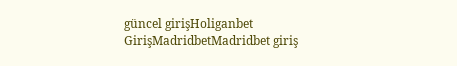güncel girişHoliganbet GirişMadridbetMadridbet giriş